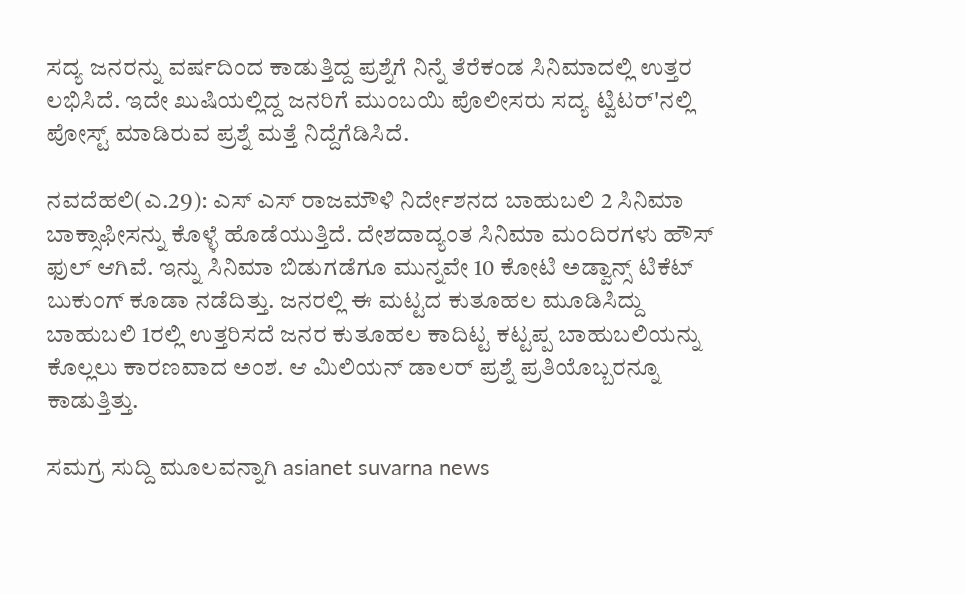ಸದ್ಯ ಜನರನ್ನು ವರ್ಷದಿಂದ ಕಾಡುತ್ತಿದ್ದ ಪ್ರಶ್ನೆಗೆ ನಿನ್ನೆ ತೆರೆಕಂಡ ಸಿನಿಮಾದಲ್ಲಿ ಉತ್ತರ ಲಭಿಸಿದೆ. ಇದೇ ಖುಷಿಯಲ್ಲಿದ್ದ ಜನರಿಗೆ ಮುಂಬಯಿ ಪೊಲೀಸರು ಸದ್ಯ ಟ್ವಿಟರ್'ನಲ್ಲಿ ಪೋಸ್ಟ್ ಮಾಡಿರುವ ಪ್ರಶ್ನೆ ಮತ್ತೆ ನಿದ್ದೆಗೆಡಿಸಿದೆ.

ನವದೆಹಲಿ(ಎ.29): ಎಸ್ ಎಸ್ ರಾಜಮೌಳಿ ನಿರ್ದೇಶನದ ಬಾಹುಬಲಿ 2 ಸಿನಿಮಾ ಬಾಕ್ಸಾಫೀಸನ್ನು ಕೊಳ್ಳೆ ಹೊಡೆಯುತ್ತಿದೆ. ದೇಶದಾದ್ಯಂತ ಸಿನಿಮಾ ಮಂದಿರಗಳು ಹೌಸ್ ಫುಲ್ ಆಗಿವೆ. ಇನ್ನು ಸಿನಿಮಾ ಬಿಡುಗಡೆಗೂ ಮುನ್ನವೇ 10 ಕೋಟಿ ಅಡ್ವಾನ್ಸ್ ಟಿಕೆಟ್ ಬುಕುಂಗ್ ಕೂಡಾ ನಡೆದಿತ್ತು. ಜನರಲ್ಲಿ ಈ ಮಟ್ಟದ ಕುತೂಹಲ ಮೂಡಿಸಿದ್ದು ಬಾಹುಬಲಿ 1ರಲ್ಲಿ ಉತ್ತರಿಸದೆ ಜನರ ಕುತೂಹಲ ಕಾದಿಟ್ಟ ಕಟ್ಟಪ್ಪ ಬಾಹುಬಲಿಯನ್ನು ಕೊಲ್ಲಲು ಕಾರಣವಾದ ಅಂಶ. ಆ ಮಿಲಿಯನ್ ಡಾಲರ್ ಪ್ರಶ್ನೆ ಪ್ರತಿಯೊಬ್ಬರನ್ನೂ ಕಾಡುತ್ತಿತ್ತು.

ಸಮಗ್ರ ಸುದ್ದಿ ಮೂಲವನ್ನಾಗಿ asianet suvarna news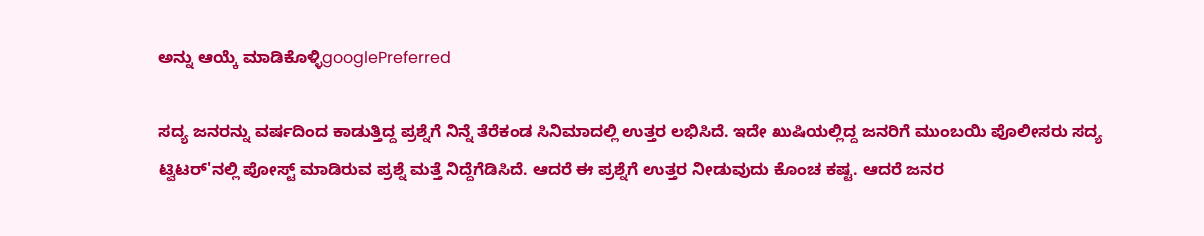ಅನ್ನು ಆಯ್ಕೆ ಮಾಡಿಕೊಳ್ಳಿgooglePreferred

ಸದ್ಯ ಜನರನ್ನು ವರ್ಷದಿಂದ ಕಾಡುತ್ತಿದ್ದ ಪ್ರಶ್ನೆಗೆ ನಿನ್ನೆ ತೆರೆಕಂಡ ಸಿನಿಮಾದಲ್ಲಿ ಉತ್ತರ ಲಭಿಸಿದೆ. ಇದೇ ಖುಷಿಯಲ್ಲಿದ್ದ ಜನರಿಗೆ ಮುಂಬಯಿ ಪೊಲೀಸರು ಸದ್ಯ ಟ್ವಿಟರ್'ನಲ್ಲಿ ಪೋಸ್ಟ್ ಮಾಡಿರುವ ಪ್ರಶ್ನೆ ಮತ್ತೆ ನಿದ್ದೆಗೆಡಿಸಿದೆ. ಆದರೆ ಈ ಪ್ರಶ್ನೆಗೆ ಉತ್ತರ ನೀಡುವುದು ಕೊಂಚ ಕಷ್ಟ. ಆದರೆ ಜನರ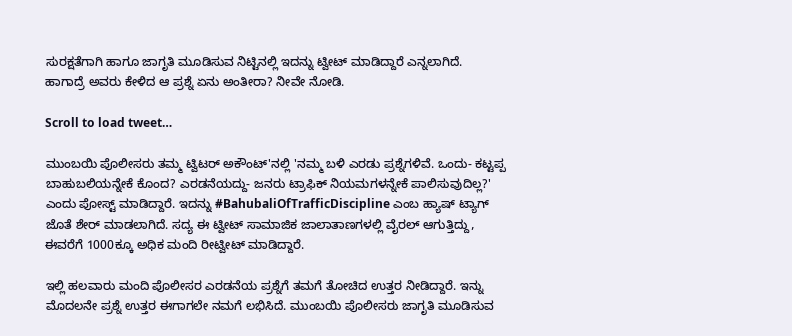ಸುರಕ್ಷತೆಗಾಗಿ ಹಾಗೂ ಜಾಗೃತಿ ಮೂಡಿಸುವ ನಿಟ್ಟಿನಲ್ಲಿ ಇದನ್ನು ಟ್ವೀಟ್ ಮಾಡಿದ್ದಾರೆ ಎನ್ನಲಾಗಿದೆ. ಹಾಗಾದ್ರೆ ಅವರು ಕೇಳಿದ ಆ ಪ್ರಶ್ನೆ ಏನು ಅಂತೀರಾ? ನೀವೇ ನೋಡಿ.

Scroll to load tweet…

ಮುಂಬಯಿ ಪೊಲೀಸರು ತಮ್ಮ ಟ್ವಿಟರ್ ಅಕೌಂಟ್'ನಲ್ಲಿ 'ನಮ್ಮ ಬಳಿ ಎರಡು ಪ್ರಶ್ನೆಗಳಿವೆ. ಒಂದು- ಕಟ್ಟಪ್ಪ ಬಾಹುಬಲಿಯನ್ನೇಕೆ ಕೊಂದ? ಎರಡನೆಯದ್ದು- ಜನರು ಟ್ರಾಫಿಕ್ ನಿಯಮಗಳನ್ನೇಕೆ ಪಾಲಿಸುವುದಿಲ್ಲ?' ಎಂದು ಪೋಸ್ಟ್ ಮಾಡಿದ್ದಾರೆ. ಇದನ್ನು #BahubaliOfTrafficDiscipline ಎಂಬ ಹ್ಯಾಷ್ ಟ್ಯಾಗ್ ಜೊತೆ ಶೇರ್ ಮಾಡಲಾಗಿದೆ. ಸದ್ಯ ಈ ಟ್ವೀಟ್ ಸಾಮಾಜಿಕ ಜಾಲಾತಾಣಗಳಲ್ಲಿ ವೈರಲ್ ಆಗುತ್ತಿದ್ದು, ಈವರೆಗೆ 1000ಕ್ಕೂ ಅಧಿಕ ಮಂದಿ ರೀಟ್ವೀಟ್ ಮಾಡಿದ್ದಾರೆ.

ಇಲ್ಲಿ ಹಲವಾರು ಮಂದಿ ಪೊಲೀಸರ ಎರಡನೆಯ ಪ್ರಶ್ನೆಗೆ ತಮಗೆ ತೋಚಿದ ಉತ್ತರ ನೀಡಿದ್ದಾರೆ. ಇನ್ನು ಮೊದಲನೇ ಪ್ರಶ್ನೆ ಉತ್ತರ ಈಗಾಗಲೇ ನಮಗೆ ಲಭಿಸಿದೆ. ಮುಂಬಯಿ ಪೊಲೀಸರು ಜಾಗೃತಿ ಮೂಡಿಸುವ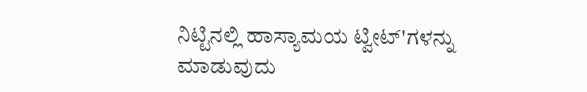ನಿಟ್ಟಿನಲ್ಲಿ ಹಾಸ್ಯಾಮಯ ಟ್ವೀಟ್'ಗಳನ್ನು ಮಾಡುವುದು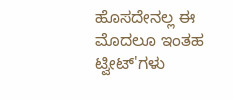ಹೊಸದೇನಲ್ಲ ಈ ಮೊದಲೂ ಇಂತಹ ಟ್ವೀಟ್'ಗಳು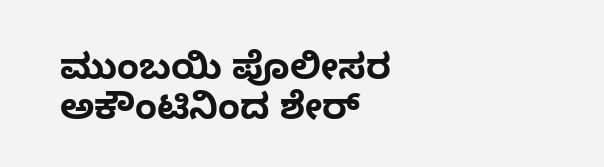ಮುಂಬಯಿ ಪೊಲೀಸರ ಅಕೌಂಟಿನಿಂದ ಶೇರ್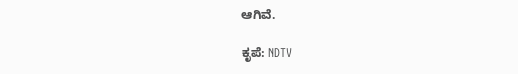ಆಗಿವೆ.

ಕೃಪೆ: NDTV